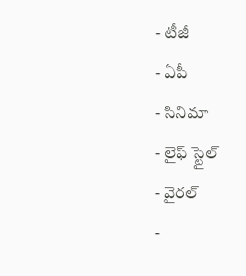- టీజీ
- ఏపీ
- సినిమా
- లైఫ్ స్టైల్
- వైరల్
-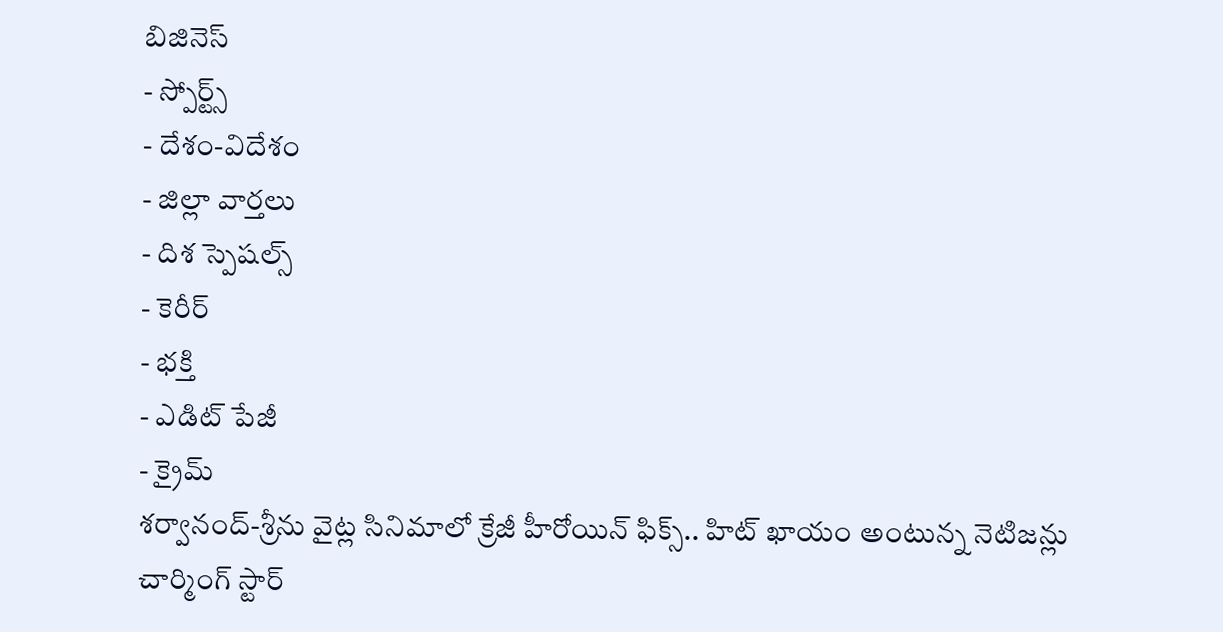బిజినెస్
- స్పోర్ట్స్
- దేశం-విదేశం
- జిల్లా వార్తలు
- దిశ స్పెషల్స్
- కెరీర్
- భక్తి
- ఎడిట్ పేజీ
- క్రైమ్
శర్వానంద్-శ్రీను వైట్ల సినిమాలో క్రేజీ హీరోయిన్ ఫిక్స్.. హిట్ ఖాయం అంటున్న నెటిజన్లు
చార్మింగ్ స్టార్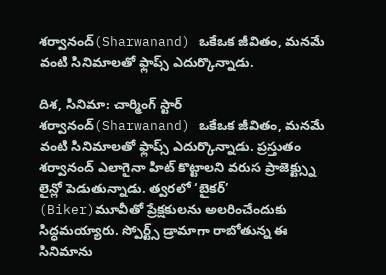శర్వానంద్(Sharwanand) ఒకేఒక జీవితం, మనమే వంటి సినిమాలతో ఫ్లాప్స్ ఎదుర్కొన్నాడు.

దిశ, సినిమా: చార్మింగ్ స్టార్ శర్వానంద్(Sharwanand) ఒకేఒక జీవితం, మనమే వంటి సినిమాలతో ఫ్లాప్స్ ఎదుర్కొన్నాడు. ప్రస్తుతం శర్వానంద్ ఎలాగైనా హిట్ కొట్టాలని వరుస ప్రాజెక్ట్స్ను లైన్లో పెడుతున్నాడు. త్వరలో ‘బైకర్’ (Biker)మూవీతో ప్రేక్షకులను అలరించేందుకు సిద్ధమయ్యారు. స్పోర్ట్స్ డ్రామాగా రాబోతున్న ఈ సినిమాను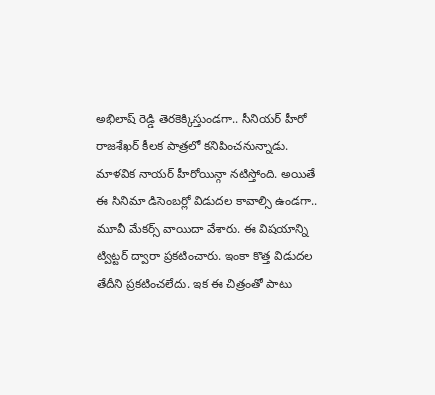అభిలాష్ రెడ్డి తెరకెక్కిస్తుండగా.. సీనియర్ హీరో రాజశేఖర్ కీలక పాత్రలో కనిపించనున్నాడు. మాళవిక నాయర్ హీరోయిన్గా నటిస్తోంది. అయితే ఈ సినిమా డిసెంబర్లో విడుదల కావాల్సి ఉండగా.. మూవీ మేకర్స్ వాయిదా వేశారు. ఈ విషయాన్ని ట్విట్టర్ ద్వారా ప్రకటించారు. ఇంకా కొత్త విడుదల తేదీని ప్రకటించలేదు. ఇక ఈ చిత్రంతో పాటు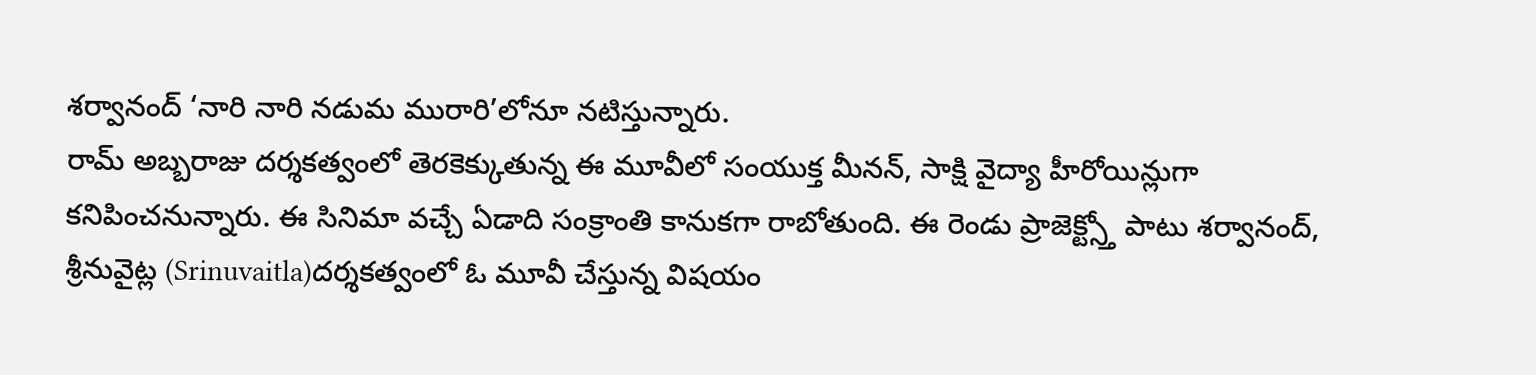శర్వానంద్ ‘నారి నారి నడుమ మురారి’లోనూ నటిస్తున్నారు.
రామ్ అబ్బరాజు దర్శకత్వంలో తెరకెక్కుతున్న ఈ మూవీలో సంయుక్త మీనన్, సాక్షి వైద్యా హీరోయిన్లుగా కనిపించనున్నారు. ఈ సినిమా వచ్చే ఏడాది సంక్రాంతి కానుకగా రాబోతుంది. ఈ రెండు ప్రాజెక్ట్స్తో పాటు శర్వానంద్, శ్రీనువైట్ల (Srinuvaitla)దర్శకత్వంలో ఓ మూవీ చేస్తున్న విషయం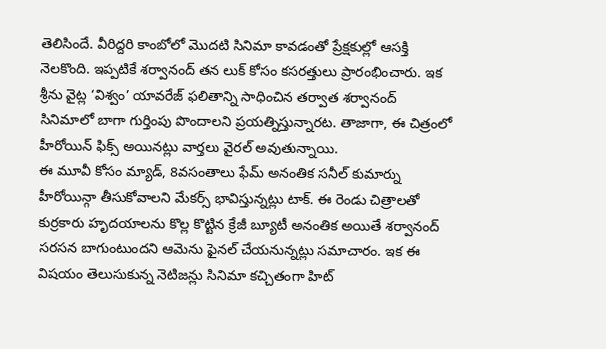తెలిసిందే. వీరిద్దరి కాంబోలో మొదటి సినిమా కావడంతో ప్రేక్షకుల్లో ఆసక్తి నెలకొంది. ఇప్పటికే శర్వానంద్ తన లుక్ కోసం కసరత్తులు ప్రారంభించారు. ఇక శ్రీను వైట్ల ‘విశ్వం’ యావరేజ్ ఫలితాన్ని సాధించిన తర్వాత శర్వానంద్ సినిమాలో బాగా గుర్తింపు పొందాలని ప్రయత్నిస్తున్నారట. తాజాగా, ఈ చిత్రంలో హీరోయిన్ ఫిక్స్ అయినట్లు వార్తలు వైరల్ అవుతున్నాయి.
ఈ మూవీ కోసం మ్యాడ్, 8వసంతాలు ఫేమ్ అనంతిక సనీల్ కుమార్ను హీరోయిన్గా తీసుకోవాలని మేకర్స్ భావిస్తున్నట్లు టాక్. ఈ రెండు చిత్రాలతో కుర్రకారు హృదయాలను కొల్ల కొట్టిన క్రేజీ బ్యూటీ అనంతిక అయితే శర్వానంద్ సరసన బాగుంటుందని ఆమెను ఫైనల్ చేయనున్నట్లు సమాచారం. ఇక ఈ విషయం తెలుసుకున్న నెటిజన్లు సినిమా కచ్చితంగా హిట్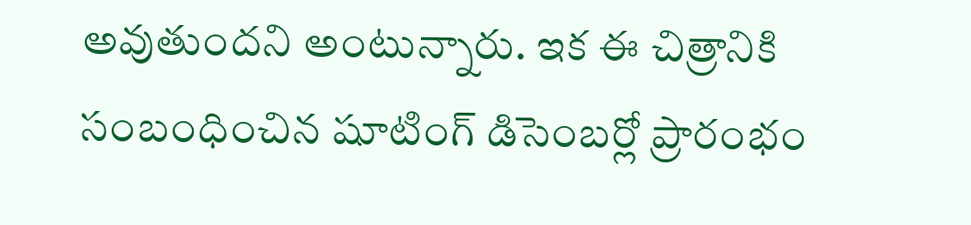అవుతుందని అంటున్నారు. ఇక ఈ చిత్రానికి సంబంధించిన షూటింగ్ డిసెంబర్లో ప్రారంభం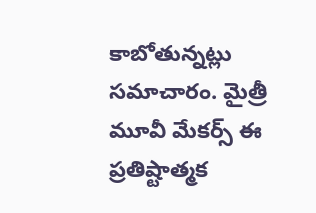కాబోతున్నట్లు సమాచారం. మైత్రీ మూవీ మేకర్స్ ఈ ప్రతిష్టాత్మక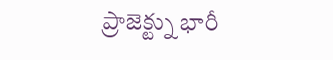ప్రాజెక్ట్ను భారీ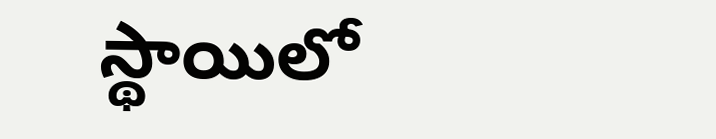స్థాయిలో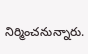నిర్మించనున్నారు.